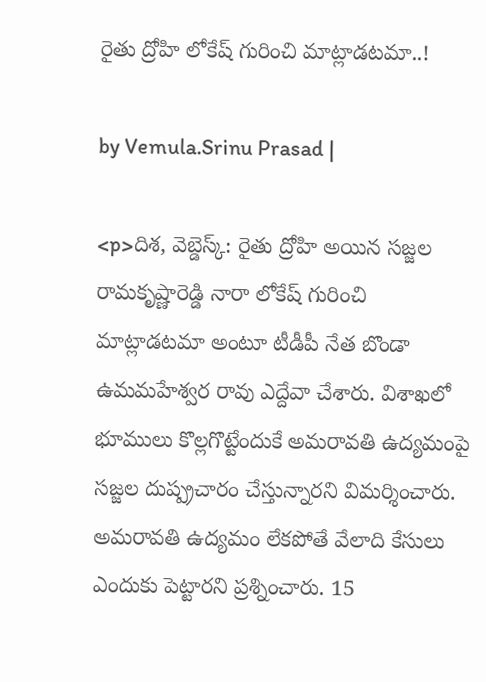రైతు ద్రోహి లోకేష్ గురించి మాట్లాడటమా..!

by Vemula.Srinu Prasad |

<p>దిశ, వెబ్డెస్క్: రైతు ద్రోహి అయిన సజ్జల రామకృష్ణారెడ్డి నారా లోకేష్ గురించి మాట్లాడటమా అంటూ టీడీపీ నేత బొండా ఉమమహేశ్వర రావు ఎద్దేవా చేశారు. విశాఖలో భూములు కొల్లగొట్టేందుకే అమరావతి ఉద్యమంపై సజ్జల దుష్ప్రచారం చేస్తున్నారని విమర్శించారు. అమరావతి ఉద్యమం లేకపోతే వేలాది కేసులు ఎందుకు పెట్టారని ప్రశ్నించారు. 15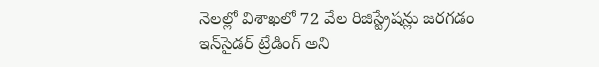నెలల్లో విశాఖలో 72 వేల రిజిస్ట్రేషన్లు జరగడం ఇన్‌సైడర్ ట్రేడింగ్ అని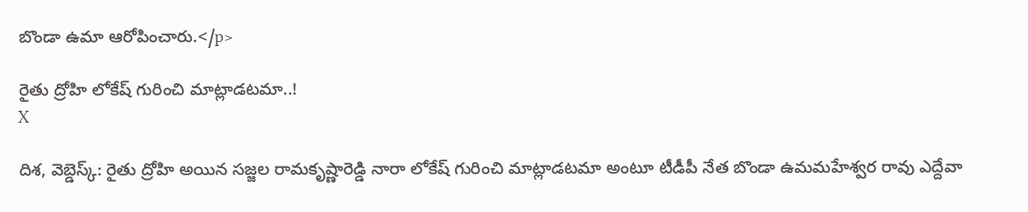బొండా ఉమా ఆరోపించారు.</p>

రైతు ద్రోహి లోకేష్ గురించి మాట్లాడటమా..!
X

దిశ, వెబ్డెస్క్: రైతు ద్రోహి అయిన సజ్జల రామకృష్ణారెడ్డి నారా లోకేష్ గురించి మాట్లాడటమా అంటూ టీడీపీ నేత బొండా ఉమమహేశ్వర రావు ఎద్దేవా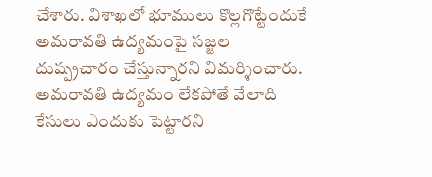చేశారు. విశాఖలో భూములు కొల్లగొట్టేందుకే అమరావతి ఉద్యమంపై సజ్జల దుష్ప్రచారం చేస్తున్నారని విమర్శించారు. అమరావతి ఉద్యమం లేకపోతే వేలాది కేసులు ఎందుకు పెట్టారని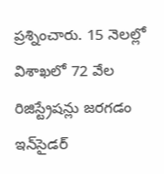ప్రశ్నించారు. 15 నెలల్లో విశాఖలో 72 వేల రిజిస్ట్రేషన్లు జరగడం ఇన్‌సైడర్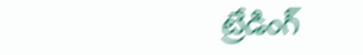ట్రేడింగ్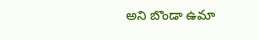అని బొండా ఉమా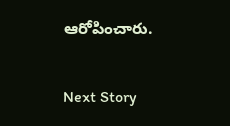ఆరోపించారు.

Next Story